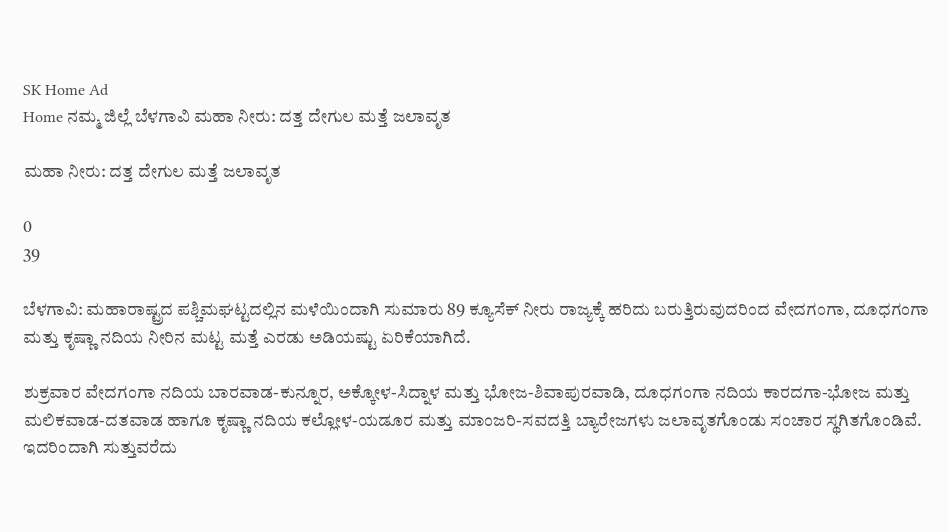SK Home Ad
Home ನಮ್ಮ ಜಿಲ್ಲೆ ಬೆಳಗಾವಿ ಮಹಾ ನೀರು: ದತ್ತ ದೇಗುಲ ಮತ್ತೆ ಜಲಾವೃತ

ಮಹಾ ನೀರು: ದತ್ತ ದೇಗುಲ ಮತ್ತೆ ಜಲಾವೃತ

0
39

ಬೆಳಗಾವಿ: ಮಹಾರಾಷ್ಟ್ರದ ಪಶ್ಚಿಮಘಟ್ಟದಲ್ಲಿನ ಮಳೆಯಿಂದಾಗಿ ಸುಮಾರು 89 ಕ್ಯೂಸೆಕ್ ನೀರು ರಾಜ್ಯಕ್ಕೆ ಹರಿದು ಬರುತ್ತಿರುವುದರಿಂದ ವೇದಗಂಗಾ, ದೂಧಗಂಗಾ ಮತ್ತು ಕೃಷ್ಣಾ ನದಿಯ ನೀರಿನ ಮಟ್ಟ ಮತ್ತೆ ಎರಡು ಅಡಿಯಷ್ಟು ಏರಿಕೆಯಾಗಿದೆ.

ಶುಕ್ರವಾರ ವೇದಗಂಗಾ ನದಿಯ ಬಾರವಾಡ-ಕುನ್ನೂರ, ಅಕ್ಕೋಳ-ಸಿದ್ನಾಳ ಮತ್ತು ಭೋಜ-ಶಿವಾಪುರವಾಡಿ, ದೂಧಗಂಗಾ ನದಿಯ ಕಾರದಗಾ-ಭೋಜ ಮತ್ತು ಮಲಿಕವಾಡ-ದತವಾಡ ಹಾಗೂ ಕೃಷ್ಣಾ ನದಿಯ ಕಲ್ಲೋಳ-ಯಡೂರ ಮತ್ತು ಮಾಂಜರಿ-ಸವದತ್ತಿ ಬ್ಯಾರೇಜಗಳು ಜಲಾವೃತಗೊಂಡು ಸಂಚಾರ ಸ್ಥಗಿತಗೊಂಡಿವೆ. ಇದರಿಂದಾಗಿ ಸುತ್ತುವರೆದು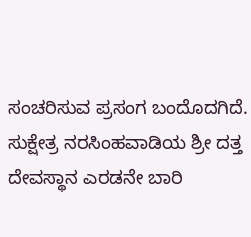ಸಂಚರಿಸುವ ಪ್ರಸಂಗ ಬಂದೊದಗಿದೆ. ಸುಕ್ಷೇತ್ರ ನರಸಿಂಹವಾಡಿಯ ಶ್ರೀ ದತ್ತ ದೇವಸ್ಥಾನ ಎರಡನೇ ಬಾರಿ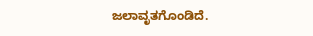ಜಲಾವೃತಗೊಂಡಿದೆ.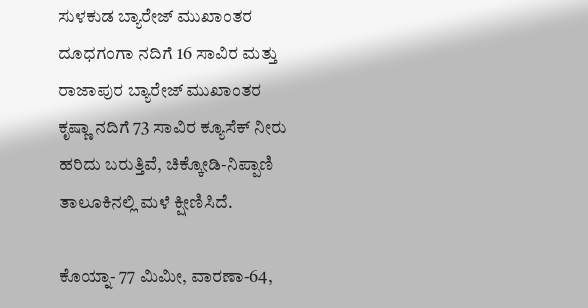ಸುಳಕುಡ ಬ್ಯಾರೇಜ್ ಮುಖಾಂತರ ದೂಧಗಂಗಾ ನದಿಗೆ 16 ಸಾವಿರ ಮತ್ತು ರಾಜಾಪುರ ಬ್ಯಾರೇಜ್ ಮುಖಾಂತರ ಕೃಷ್ಣಾ ನದಿಗೆ 73 ಸಾವಿರ ಕ್ಯೂಸೆಕ್ ನೀರು ಹರಿದು ಬರುತ್ತಿವೆ, ಚಿಕ್ಕೋಡಿ-ನಿಪ್ಪಾಣಿ ತಾಲೂಕಿನಲ್ಲಿ ಮಳೆ ಕ್ಷೀಣಿಸಿದೆ.

ಕೊಯ್ನಾ- 77 ಮಿಮೀ, ವಾರಣಾ-64,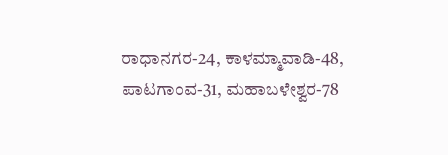ರಾಧಾನಗರ-24, ಕಾಳಮ್ಮಾವಾಡಿ-48, ಪಾಟಗಾಂವ-31, ಮಹಾಬಳೇಶ್ವರ-78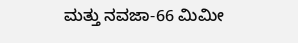ಮತ್ತು ನವಜಾ-66 ಮಿಮೀ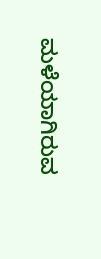ಮಳೆಯಾಗಿರುವ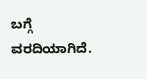ಬಗ್ಗೆ ವರದಿಯಾಗಿದೆ.